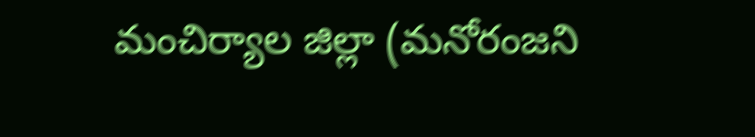మంచిర్యాల జిల్లా (మనోరంజని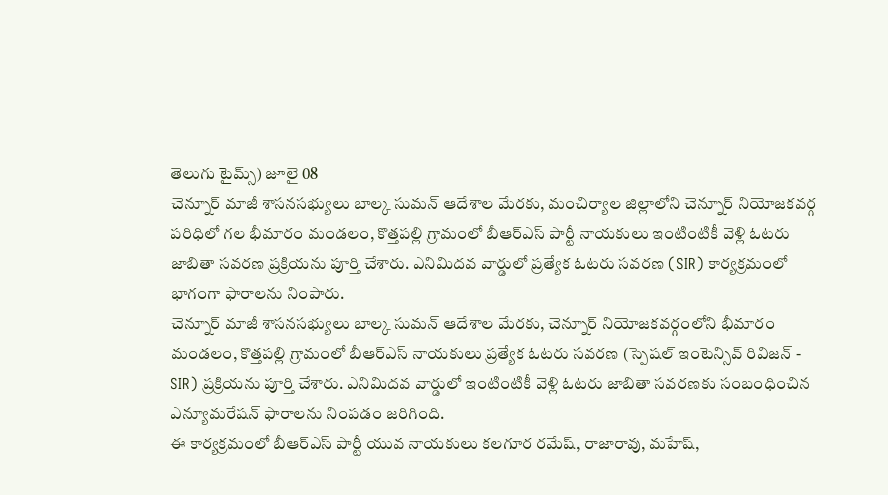తెలుగు టైమ్స్) జూలై 08
చెన్నూర్ మాజీ శాసనసభ్యులు బాల్క సుమన్ ఆదేశాల మేరకు, మంచిర్యాల జిల్లాలోని చెన్నూర్ నియోజకవర్గ పరిధిలో గల భీమారం మండలం, కొత్తపల్లి గ్రామంలో బీఆర్ఎస్ పార్టీ నాయకులు ఇంటింటికీ వెళ్లి ఓటరు జాబితా సవరణ ప్రక్రియను పూర్తి చేశారు. ఎనిమిదవ వార్డులో ప్రత్యేక ఓటరు సవరణ (SIR) కార్యక్రమంలో భాగంగా ఫారాలను నింపారు.
చెన్నూర్ మాజీ శాసనసభ్యులు బాల్క సుమన్ ఆదేశాల మేరకు, చెన్నూర్ నియోజకవర్గంలోని భీమారం మండలం, కొత్తపల్లి గ్రామంలో బీఆర్ఎస్ నాయకులు ప్రత్యేక ఓటరు సవరణ (స్పెషల్ ఇంటెన్సివ్ రివిజన్ - SIR) ప్రక్రియను పూర్తి చేశారు. ఎనిమిదవ వార్డులో ఇంటింటికీ వెళ్లి ఓటరు జాబితా సవరణకు సంబంధించిన ఎన్యూమరేషన్ ఫారాలను నింపడం జరిగింది.
ఈ కార్యక్రమంలో బీఆర్ఎస్ పార్టీ యువ నాయకులు కలగూర రమేష్, రాజారావు, మహేష్,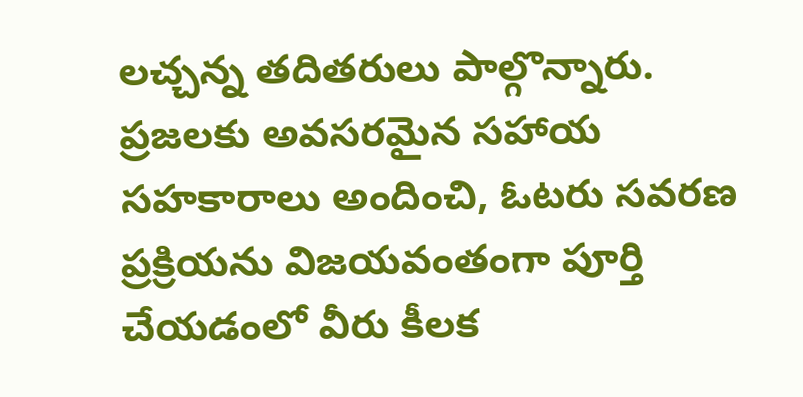లచ్చన్న తదితరులు పాల్గొన్నారు. ప్రజలకు అవసరమైన సహాయ సహకారాలు అందించి, ఓటరు సవరణ ప్రక్రియను విజయవంతంగా పూర్తి చేయడంలో వీరు కీలక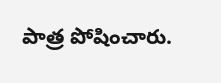పాత్ర పోషించారు.